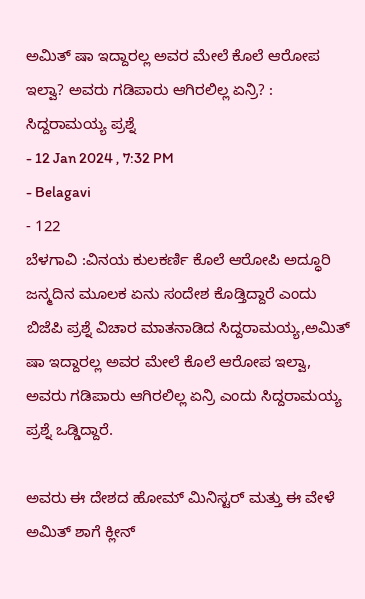ಅಮಿತ್ ಷಾ ಇದ್ದಾರಲ್ಲ ಅವರ ಮೇಲೆ ಕೊಲೆ ಆರೋಪ ಇಲ್ವಾ? ಅವರು ಗಡಿಪಾರು ಆಗಿರಲಿಲ್ಲ ಏನ್ರಿ? : ಸಿದ್ದರಾಮಯ್ಯ ಪ್ರಶ್ನೆ
- 12 Jan 2024 , 7:32 PM
- Belagavi
- 122
ಬೆಳಗಾವಿ :ವಿನಯ ಕುಲಕರ್ಣಿ ಕೊಲೆ ಆರೋಪಿ ಅದ್ಧೂರಿ ಜನ್ಮದಿನ ಮೂಲಕ ಏನು ಸಂದೇಶ ಕೊಡ್ತಿದ್ದಾರೆ ಎಂದು ಬಿಜೆಪಿ ಪ್ರಶ್ನೆ ವಿಚಾರ ಮಾತನಾಡಿದ ಸಿದ್ದರಾಮಯ್ಯ,ಅಮಿತ್ ಷಾ ಇದ್ದಾರಲ್ಲ ಅವರ ಮೇಲೆ ಕೊಲೆ ಆರೋಪ ಇಲ್ವಾ,
ಅವರು ಗಡಿಪಾರು ಆಗಿರಲಿಲ್ಲ ಏನ್ರಿ ಎಂದು ಸಿದ್ದರಾಮಯ್ಯ ಪ್ರಶ್ನೆ ಒಡ್ಡಿದ್ದಾರೆ.

ಅವರು ಈ ದೇಶದ ಹೋಮ್ ಮಿನಿಸ್ಟರ್ ಮತ್ತು ಈ ವೇಳೆ ಅಮಿತ್ ಶಾಗೆ ಕ್ಲೀನ್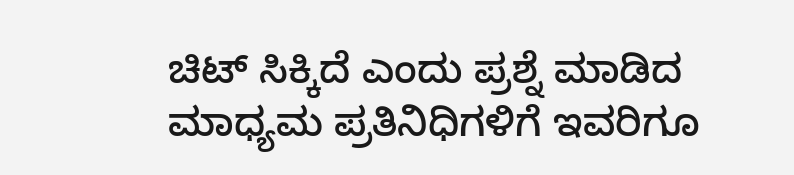ಚಿಟ್ ಸಿಕ್ಕಿದೆ ಎಂದು ಪ್ರಶ್ನೆ ಮಾಡಿದ ಮಾಧ್ಯಮ ಪ್ರತಿನಿಧಿಗಳಿಗೆ ಇವರಿಗೂ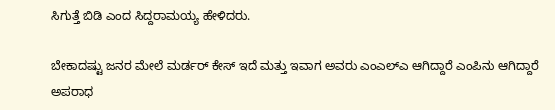ಸಿಗುತ್ತೆ ಬಿಡಿ ಎಂದ ಸಿದ್ದರಾಮಯ್ಯ ಹೇಳಿದರು.

ಬೇಕಾದಷ್ಟು ಜನರ ಮೇಲೆ ಮರ್ಡರ್ ಕೇಸ್ ಇದೆ ಮತ್ತು ಇವಾಗ ಅವರು ಎಂಎಲ್ಎ ಆಗಿದ್ದಾರೆ ಎಂಪಿನು ಆಗಿದ್ದಾರೆ
ಅಪರಾಧ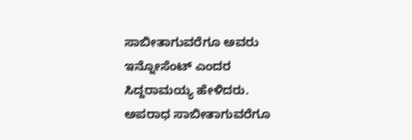ಸಾಬೀತಾಗುವರೆಗೂ ಅವರು ಇನ್ನೋಸೆಂಟ್ ಎಂದರ ಸಿದ್ದರಾಮಯ್ಯ ಹೇಳಿದರು.
ಅಪರಾಧ ಸಾಬೀತಾಗುವರೆಗೂ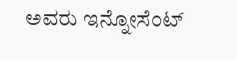ಅವರು ಇನ್ನೋಸೆಂಟ್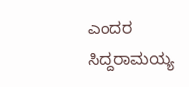ಎಂದರ ಸಿದ್ದರಾಮಯ್ಯ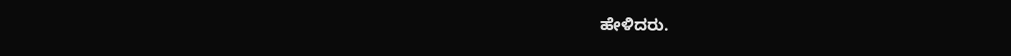ಹೇಳಿದರು.